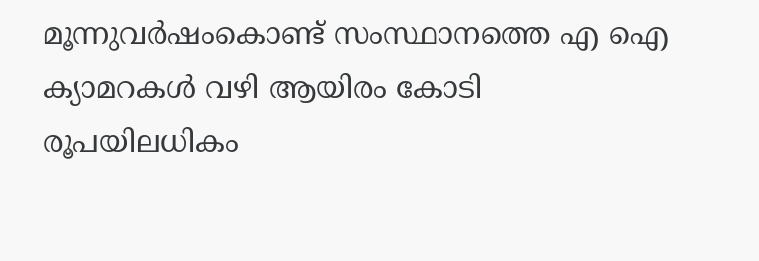മൂന്നുവർഷംകൊണ്ട് സംസ്ഥാനത്തെ എ ഐ ക്യാമറകൾ വഴി ആയിരം കോടി രൂപയിലധികം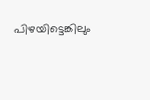പിഴയിട്ടെങ്കിലും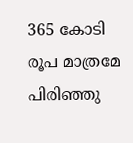365 കോടി രൂപ മാത്രമേ പിരിഞ്ഞു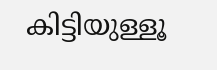കിട്ടിയുള്ളൂ